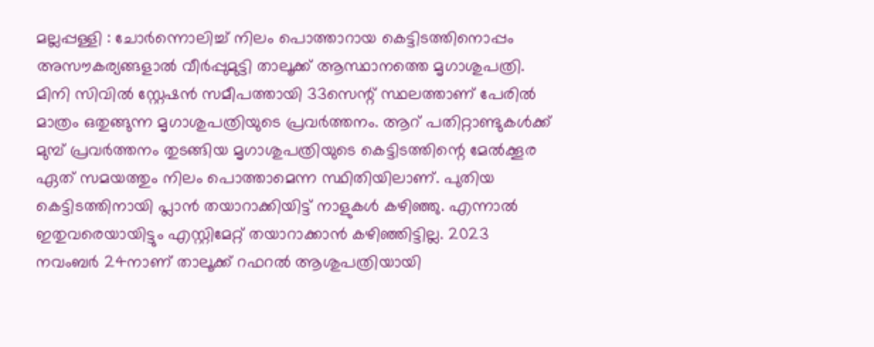മല്ലപ്പള്ളി : ചോർന്നൊലിച്ച് നിലം പൊത്താറായ കെട്ടിടത്തിനൊപ്പം അസൗകര്യങ്ങളാൽ വീർപ്പുമുട്ടി താലൂക്ക് ആസ്ഥാനത്തെ മൃഗാശുപത്രി. മിനി സിവിൽ സ്റ്റേഷൻ സമീപത്തായി 33സെന്റ് സ്ഥലത്താണ് പേരിൽ മാത്രം ഒതുങ്ങുന്ന മൃഗാശുപത്രിയുടെ പ്രവർത്തനം. ആറ് പതിറ്റാണ്ടുകൾക്ക് മുമ്പ് പ്രവർത്തനം തുടങ്ങിയ മൃഗാശുപത്രിയുടെ കെട്ടിടത്തിന്റെ മേൽക്കൂര ഏത് സമയത്തും നിലം പൊത്താമെന്ന സ്ഥിതിയിലാണ്. പുതിയ കെട്ടിടത്തിനായി പ്ലാൻ തയാറാക്കിയിട്ട് നാളുകൾ കഴിഞ്ഞു. എന്നാൽ ഇതുവരെയായിട്ടും എസ്റ്റിമേറ്റ് തയാറാക്കാൻ കഴിഞ്ഞിട്ടില്ല. 2023 നവംബർ 24നാണ് താലൂക്ക് റഫറൽ ആശുപത്രിയായി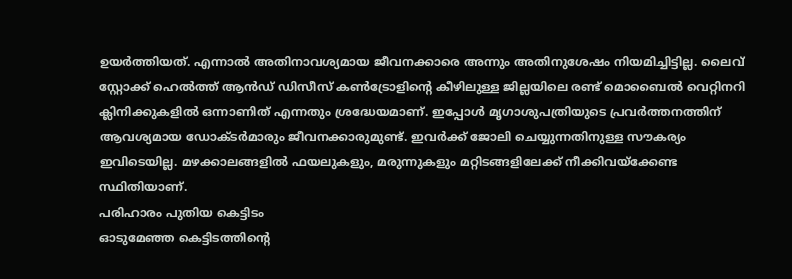ഉയർത്തിയത്. എന്നാൽ അതിനാവശ്യമായ ജീവനക്കാരെ അന്നും അതിനുശേഷം നിയമിച്ചിട്ടില്ല. ലൈവ് സ്റ്റോക്ക് ഹെൽത്ത് ആൻഡ് ഡിസീസ് കൺട്രോളിന്റെ കീഴിലുള്ള ജില്ലയിലെ രണ്ട് മൊബൈൽ വെറ്റിനറി ക്ലിനിക്കുകളിൽ ഒന്നാണിത് എന്നതും ശ്രദ്ധേയമാണ്. ഇപ്പോൾ മൃഗാശുപത്രിയുടെ പ്രവർത്തനത്തിന് ആവശ്യമായ ഡോക്ടർമാരും ജീവനക്കാരുമുണ്ട്. ഇവർക്ക് ജോലി ചെയ്യുന്നതിനുള്ള സൗകര്യം ഇവിടെയില്ല. മഴക്കാലങ്ങളിൽ ഫയലുകളും, മരുന്നുകളും മറ്റിടങ്ങളിലേക്ക് നീക്കിവയ്ക്കേണ്ട സ്ഥിതിയാണ്.
പരിഹാരം പുതിയ കെട്ടിടം
ഓടുമേഞ്ഞ കെട്ടിടത്തിന്റെ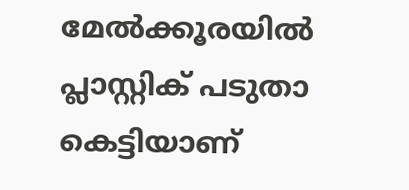മേൽക്കൂരയിൽ പ്ലാസ്റ്റിക് പടുതാ കെട്ടിയാണ്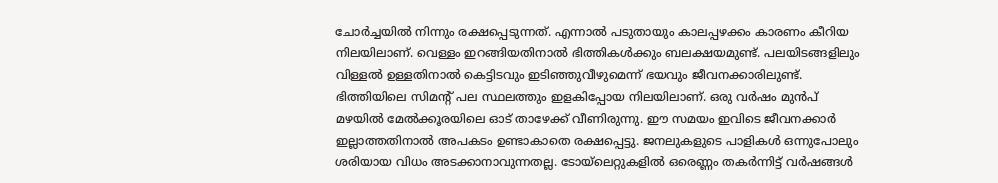ചോർച്ചയിൽ നിന്നും രക്ഷപ്പെടുന്നത്. എന്നാൽ പടുതായും കാലപ്പഴക്കം കാരണം കീറിയ നിലയിലാണ്. വെള്ളം ഇറങ്ങിയതിനാൽ ഭിത്തികൾക്കും ബലക്ഷയമുണ്ട്. പലയിടങ്ങളിലും വിള്ളൽ ഉള്ളതിനാൽ കെട്ടിടവും ഇടിഞ്ഞുവീഴുമെന്ന് ഭയവും ജീവനക്കാരിലുണ്ട്. ഭിത്തിയിലെ സിമന്റ് പല സ്ഥലത്തും ഇളകിപ്പോയ നിലയിലാണ്. ഒരു വർഷം മുൻപ് മഴയിൽ മേൽക്കൂരയിലെ ഓട് താഴേക്ക് വീണിരുന്നു. ഈ സമയം ഇവിടെ ജീവനക്കാർ ഇല്ലാത്തതിനാൽ അപകടം ഉണ്ടാകാതെ രക്ഷപ്പെട്ടു. ജനലുകളുടെ പാളികൾ ഒന്നുപോലും ശരിയായ വിധം അടക്കാനാവുന്നതല്ല. ടോയ്ലെറ്റുകളിൽ ഒരെണ്ണം തകർന്നിട്ട് വർഷങ്ങൾ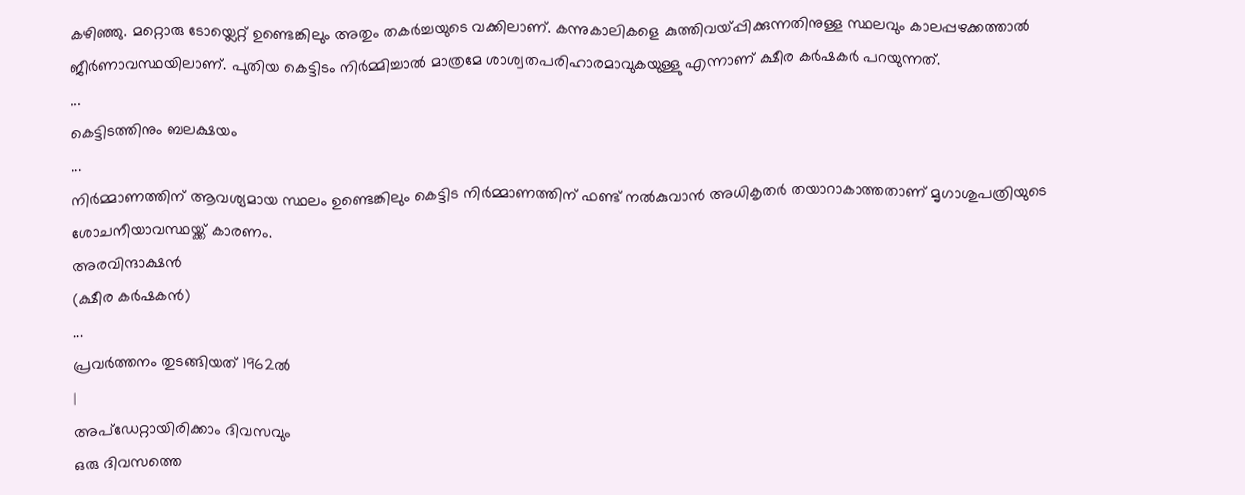കഴിഞ്ഞു. മറ്റൊരു ടോയ്ലെറ്റ് ഉണ്ടെങ്കിലും അതും തകർച്ചയുടെ വക്കിലാണ്. കന്നുകാലികളെ കുത്തിവയ്പ്പിക്കുന്നതിനുള്ള സ്ഥലവും കാലപ്പഴക്കത്താൽ ജീർണാവസ്ഥയിലാണ്. പുതിയ കെട്ടിടം നിർമ്മിച്ചാൽ മാത്രമേ ശാശ്വതപരിഹാരമാവുകയുള്ളു എന്നാണ് ക്ഷീര കർഷകർ പറയുന്നത്.
...
കെട്ടിടത്തിനും ബലക്ഷയം
...
നിർമ്മാണത്തിന് ആവശ്യമായ സ്ഥലം ഉണ്ടെങ്കിലും കെട്ടിട നിർമ്മാണത്തിന് ഫണ്ട് നൽകുവാൻ അധികൃതർ തയാറാകാത്തതാണ് മൃഗാശുപത്രിയുടെ ശോചനീയാവസ്ഥയ്ക്ക് കാരണം.
അരവിന്ദാക്ഷൻ
(ക്ഷീര കർഷകൻ)
...
പ്രവർത്തനം തുടങ്ങിയത് 1962ൽ
|
അപ്ഡേറ്റായിരിക്കാം ദിവസവും
ഒരു ദിവസത്തെ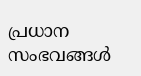പ്രധാന സംഭവങ്ങൾ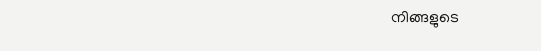നിങ്ങളുടെ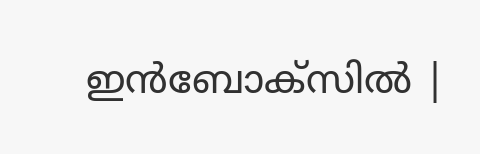ഇൻബോക്സിൽ |